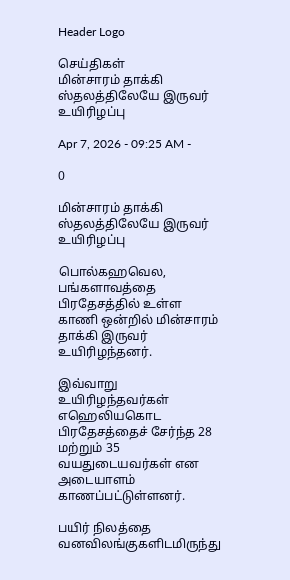Header Logo

செய்திகள்
மின்சாரம் தாக்கி ஸ்தலத்திலேயே இருவர் உயிரிழப்பு

Apr 7, 2026 - 09:25 AM -

0

மின்சாரம் தாக்கி ஸ்தலத்திலேயே இருவர் உயிரிழப்பு

பொல்கஹவெல, பங்களாவத்தை பிரதேசத்தில் உள்ள காணி ஒன்றில் மின்சாரம் தாக்கி இருவர் உயிரிழந்தனர்.

இவ்வாறு உயிரிழந்தவர்கள் எஹெலியகொட பிரதேசத்தைச் சேர்ந்த 28 மற்றும் 35 வயதுடையவர்கள் என அடையாளம் காணப்பட்டுள்ளனர்.

பயிர் நிலத்தை வனவிலங்குகளிடமிருந்து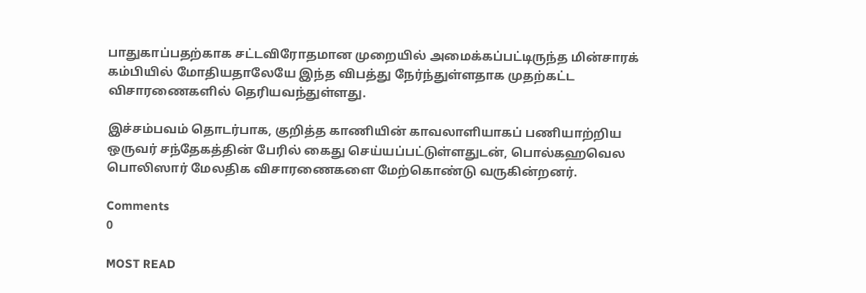பாதுகாப்பதற்காக சட்டவிரோதமான முறையில் அமைக்கப்பட்டிருந்த மின்சாரக் கம்பியில் மோதியதாலேயே இந்த விபத்து நேர்ந்துள்ளதாக முதற்கட்ட விசாரணைகளில் தெரியவந்துள்ளது.

இச்சம்பவம் தொடர்பாக, குறித்த காணியின் காவலாளியாகப் பணியாற்றிய ஒருவர் சந்தேகத்தின் பேரில் கைது செய்யப்பட்டுள்ளதுடன், பொல்கஹவெல பொலிஸார் மேலதிக விசாரணைகளை மேற்கொண்டு வருகின்றனர்.

Comments
0

MOST READ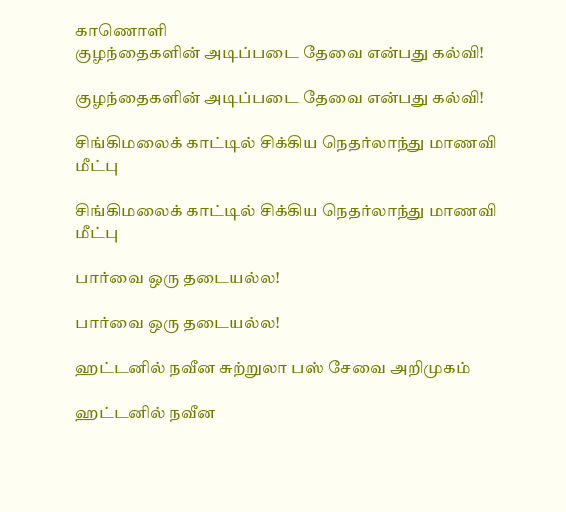காணொளி
குழந்தைகளின் அடிப்படை தேவை என்பது கல்வி!

குழந்தைகளின் அடிப்படை தேவை என்பது கல்வி!

சிங்கிமலைக் காட்டில் சிக்கிய நெதர்லாந்து மாணவி மீட்பு

சிங்கிமலைக் காட்டில் சிக்கிய நெதர்லாந்து மாணவி மீட்பு

பார்வை ஒரு தடையல்ல!

பார்வை ஒரு தடையல்ல!

ஹட்டனில் நவீன சுற்றுலா பஸ் சேவை அறிமுகம்

ஹட்டனில் நவீன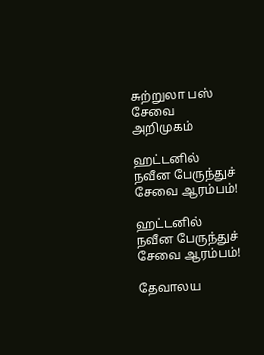சுற்றுலா பஸ் சேவை அறிமுகம்

ஹட்டனில் நவீன பேருந்துச் சேவை ஆரம்பம்!

ஹட்டனில் நவீன பேருந்துச் சேவை ஆரம்பம்!

தேவாலய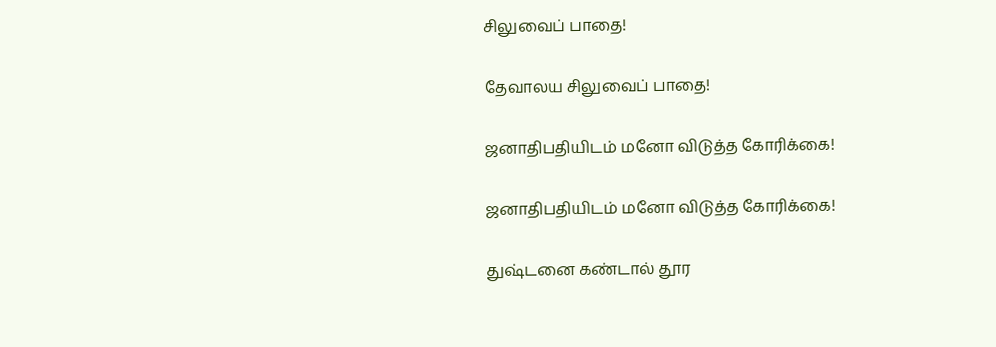சிலுவைப் பாதை!

தேவாலய சிலுவைப் பாதை!

ஜனாதிபதியிடம் மனோ விடுத்த கோரிக்கை!

ஜனாதிபதியிடம் மனோ விடுத்த கோரிக்கை!

துஷ்டனை கண்டால் தூர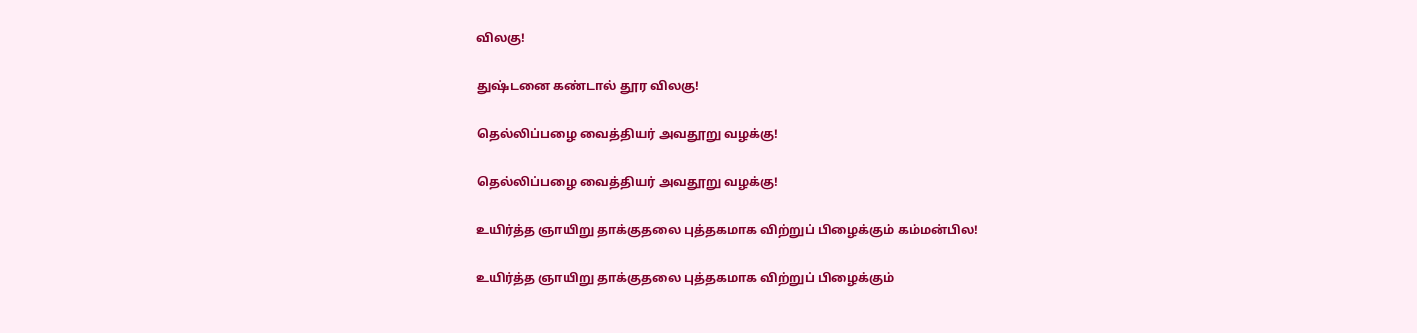விலகு!

துஷ்டனை கண்டால் தூர விலகு!

தெல்லிப்பழை வைத்தியர் அவதூறு வழக்கு!

தெல்லிப்பழை வைத்தியர் அவதூறு வழக்கு!

உயிர்த்த ஞாயிறு தாக்குதலை புத்தகமாக விற்றுப் பிழைக்கும் கம்மன்பில!

உயிர்த்த ஞாயிறு தாக்குதலை புத்தகமாக விற்றுப் பிழைக்கும்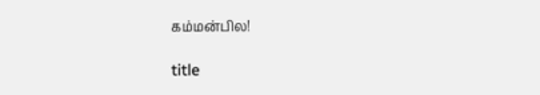கம்மன்பில!

title